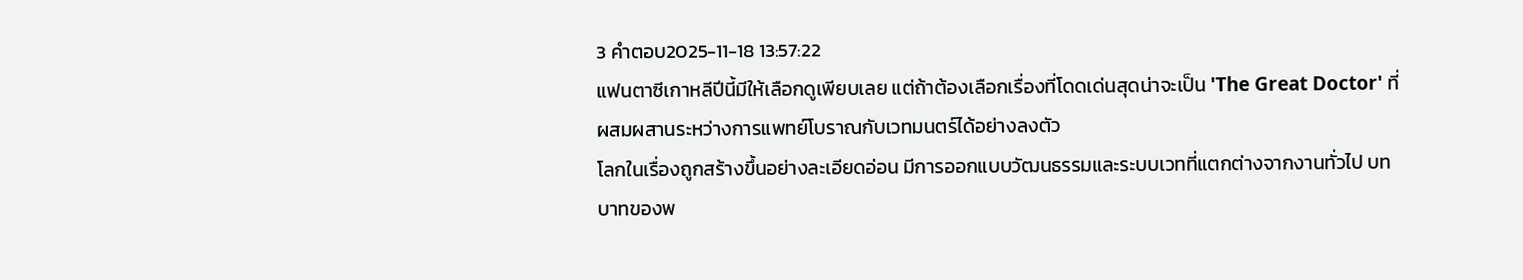3 คำตอบ2025-11-18 13:57:22
แฟนตาซีเกาหลีปีนี้มีให้เลือกดูเพียบเลย แต่ถ้าต้องเลือกเรื่องที่โดดเด่นสุดน่าจะเป็น 'The Great Doctor' ที่ผสมผสานระหว่างการแพทย์โบราณกับเวทมนตร์ได้อย่างลงตัว
โลกในเรื่องถูกสร้างขึ้นอย่างละเอียดอ่อน มีการออกแบบวัฒนธรรมและระบบเวทที่แตกต่างจากงานทั่วไป บทบาทของพ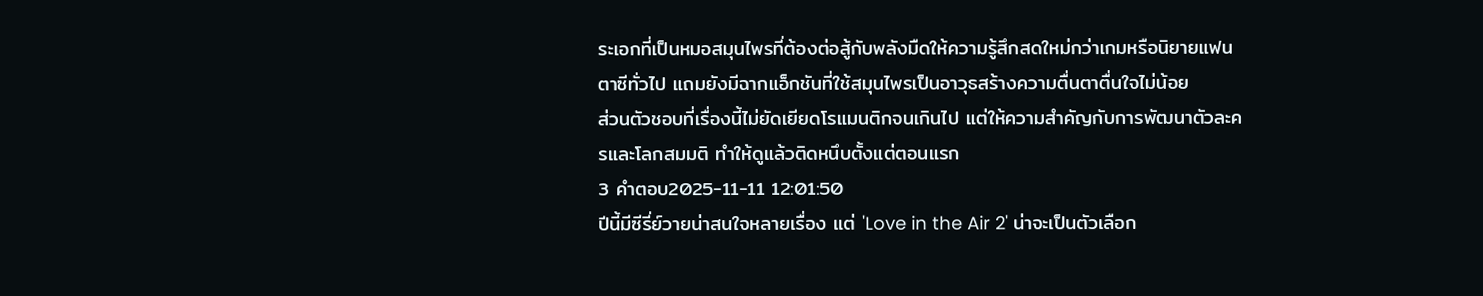ระเอกที่เป็นหมอสมุนไพรที่ต้องต่อสู้กับพลังมืดให้ความรู้สึกสดใหม่กว่าเกมหรือนิยายแฟนตาซีทั่วไป แถมยังมีฉากแอ็กชันที่ใช้สมุนไพรเป็นอาวุธสร้างความตื่นตาตื่นใจไม่น้อย
ส่วนตัวชอบที่เรื่องนี้ไม่ยัดเยียดโรแมนติกจนเกินไป แต่ให้ความสำคัญกับการพัฒนาตัวละครและโลกสมมติ ทำให้ดูแล้วติดหนึบตั้งแต่ตอนแรก
3 คำตอบ2025-11-11 12:01:50
ปีนี้มีซีรี่ย์วายน่าสนใจหลายเรื่อง แต่ 'Love in the Air 2' น่าจะเป็นตัวเลือก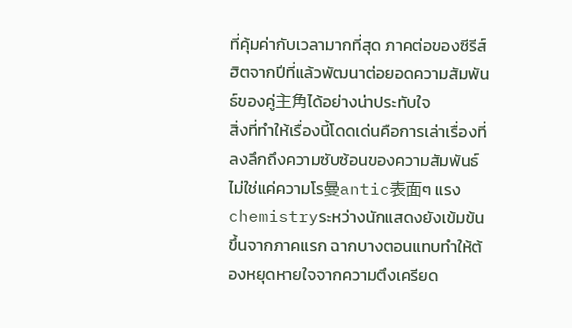ที่คุ้มค่ากับเวลามากที่สุด ภาคต่อของซีรีส์ฮิตจากปีที่แล้วพัฒนาต่อยอดความสัมพันธ์ของคู่主角ได้อย่างน่าประทับใจ
สิ่งที่ทำให้เรื่องนี้โดดเด่นคือการเล่าเรื่องที่ลงลึกถึงความซับซ้อนของความสัมพันธ์ ไม่ใช่แค่ความโร曼antic表面ๆ แรงchemistryระหว่างนักแสดงยังเข้มข้นขึ้นจากภาคแรก ฉากบางตอนแทบทำให้ต้องหยุดหายใจจากความตึงเครียด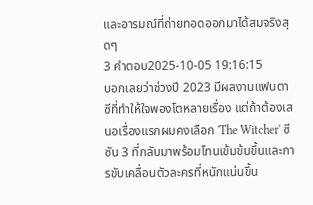และอารมณ์ที่ถ่ายทอดออกมาได้สมจริงสุดๆ
3 คำตอบ2025-10-05 19:16:15
บอกเลยว่าช่วงปี 2023 มีผลงานแฟนตาซีที่ทำให้ใจพองโตหลายเรื่อง แต่ถ้าต้องเสนอเรื่องแรกผมคงเลือก 'The Witcher' ซีซัน 3 ที่กลับมาพร้อมโทนเข้มข้นขึ้นและการขับเคลื่อนตัวละครที่หนักแน่นขึ้น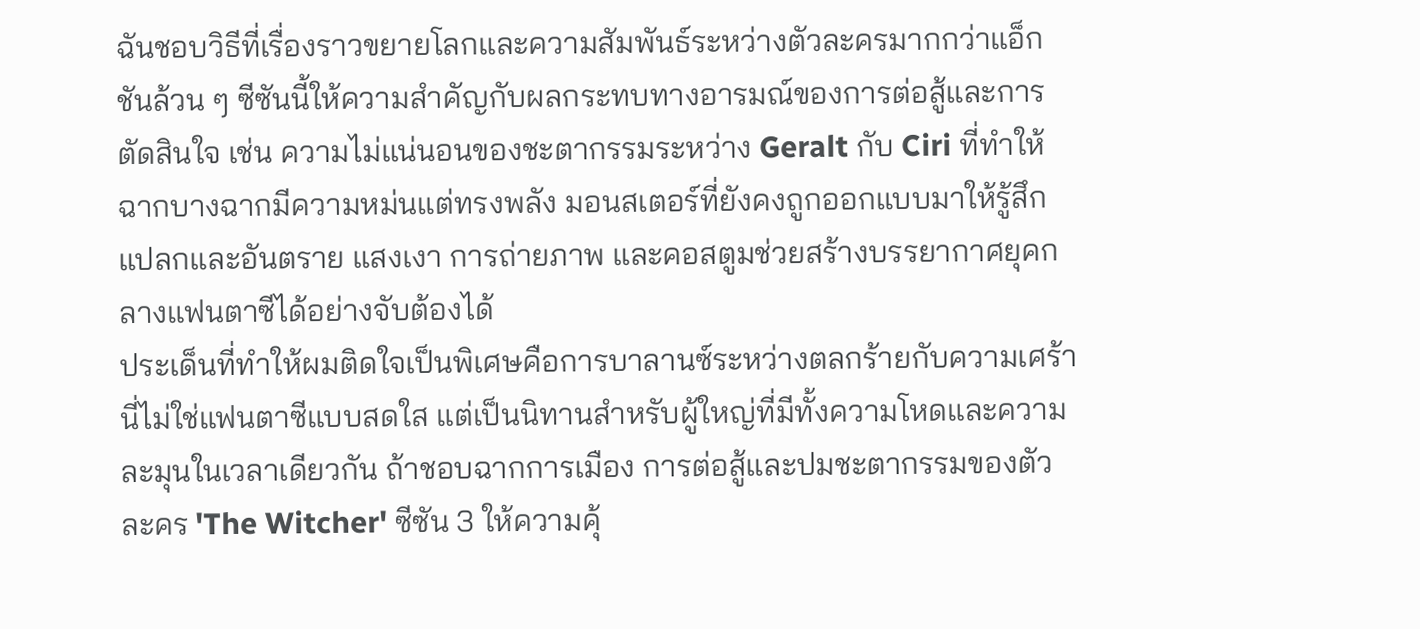ฉันชอบวิธีที่เรื่องราวขยายโลกและความสัมพันธ์ระหว่างตัวละครมากกว่าแอ็กชันล้วน ๆ ซีซันนี้ให้ความสำคัญกับผลกระทบทางอารมณ์ของการต่อสู้และการตัดสินใจ เช่น ความไม่แน่นอนของชะตากรรมระหว่าง Geralt กับ Ciri ที่ทำให้ฉากบางฉากมีความหม่นแต่ทรงพลัง มอนสเตอร์ที่ยังคงถูกออกแบบมาให้รู้สึกแปลกและอันตราย แสงเงา การถ่ายภาพ และคอสตูมช่วยสร้างบรรยากาศยุคกลางแฟนตาซีได้อย่างจับต้องได้
ประเด็นที่ทำให้ผมติดใจเป็นพิเศษคือการบาลานซ์ระหว่างตลกร้ายกับความเศร้า นี่ไม่ใช่แฟนตาซีแบบสดใส แต่เป็นนิทานสำหรับผู้ใหญ่ที่มีทั้งความโหดและความละมุนในเวลาเดียวกัน ถ้าชอบฉากการเมือง การต่อสู้และปมชะตากรรมของตัวละคร 'The Witcher' ซีซัน 3 ให้ความคุ้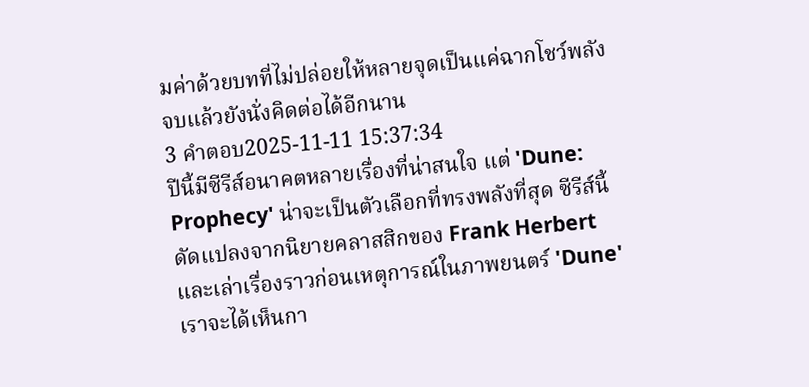มค่าด้วยบทที่ไม่ปล่อยให้หลายจุดเป็นแค่ฉากโชว์พลัง จบแล้วยังนั่งคิดต่อได้อีกนาน
3 คำตอบ2025-11-11 15:37:34
ปีนี้มีซีรีส์อนาคตหลายเรื่องที่น่าสนใจ แต่ 'Dune: Prophecy' น่าจะเป็นตัวเลือกที่ทรงพลังที่สุด ซีรีส์นี้ดัดแปลงจากนิยายคลาสสิกของ Frank Herbert และเล่าเรื่องราวก่อนเหตุการณ์ในภาพยนตร์ 'Dune' เราจะได้เห็นกา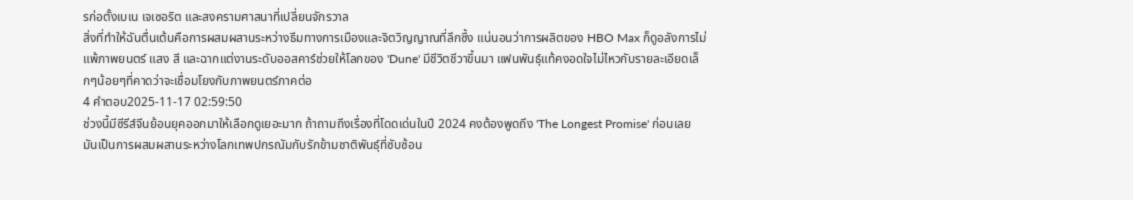รก่อตั้งเบเน เจเซอริต และสงครามศาสนาที่เปลี่ยนจักรวาล
สิ่งที่ทำให้ฉันตื่นเต้นคือการผสมผสานระหว่างธีมทางการเมืองและจิตวิญญาณที่ลึกซึ้ง แน่นอนว่าการผลิตของ HBO Max ก็ดูอลังการไม่แพ้ภาพยนตร์ แสง สี และฉากแต่งานระดับออสคาร์ช่วยให้โลกของ 'Dune' มีชีวิตชีวาขึ้นมา แฟนพันธุ์แท้คงอดใจไม่ไหวกับรายละเอียดเล็กๆน้อยๆที่คาดว่าจะเชื่อมโยงกับภาพยนตร์ภาคต่อ
4 คำตอบ2025-11-17 02:59:50
ช่วงนี้มีซีรีส์จีนย้อนยุคออกมาให้เลือกดูเยอะมาก ถ้าถามถึงเรื่องที่โดดเด่นในปี 2024 คงต้องพูดถึง 'The Longest Promise' ก่อนเลย มันเป็นการผสมผสานระหว่างโลกเทพปกรณัมกับรักข้ามชาติพันธุ์ที่ซับซ้อน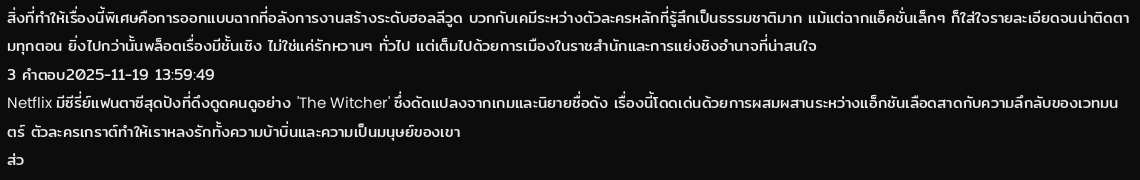สิ่งที่ทำให้เรื่องนี้พิเศษคือการออกแบบฉากที่อลังการงานสร้างระดับฮอลลีวูด บวกกับเคมีระหว่างตัวละครหลักที่รู้สึกเป็นธรรมชาติมาก แม้แต่ฉากแอ็คชั่นเล็กๆ ก็ใส่ใจรายละเอียดจนน่าติดตามทุกตอน ยิ่งไปกว่านั้นพล็อตเรื่องมีชั้นเชิง ไม่ใช่แค่รักหวานๆ ทั่วไป แต่เต็มไปด้วยการเมืองในราชสำนักและการแย่งชิงอำนาจที่น่าสนใจ
3 คำตอบ2025-11-19 13:59:49
Netflix มีซีรี่ย์แฟนตาซีสุดปังที่ดึงดูดคนดูอย่าง 'The Witcher' ซึ่งดัดแปลงจากเกมและนิยายชื่อดัง เรื่องนี้โดดเด่นด้วยการผสมผสานระหว่างแอ็กชันเลือดสาดกับความลึกลับของเวทมนตร์ ตัวละครเกราต์ทำให้เราหลงรักทั้งความบ้าบิ่นและความเป็นมนุษย์ของเขา
ส่ว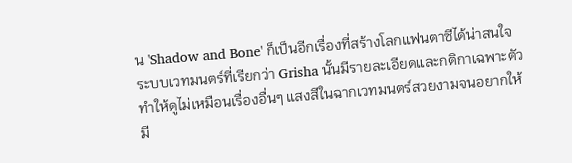น 'Shadow and Bone' ก็เป็นอีกเรื่องที่สร้างโลกแฟนตาซีได้น่าสนใจ ระบบเวทมนตร์ที่เรียกว่า Grisha นั้นมีรายละเอียดและกติกาเฉพาะตัว ทำให้ดูไม่เหมือนเรื่องอื่นๆ แสงสีในฉากเวทมนตร์สวยงามจนอยากให้มี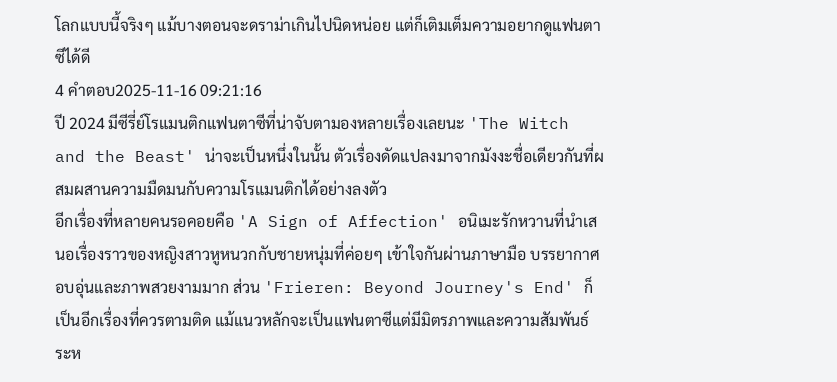โลกแบบนี้จริงๆ แม้บางตอนจะดราม่าเกินไปนิดหน่อย แต่ก็เติมเต็มความอยากดูแฟนตาซีได้ดี
4 คำตอบ2025-11-16 09:21:16
ปี 2024 มีซีรี่ย์โรแมนติกแฟนตาซีที่น่าจับตามองหลายเรื่องเลยนะ 'The Witch and the Beast' น่าจะเป็นหนึ่งในนั้น ตัวเรื่องดัดแปลงมาจากมังงะชื่อเดียวกันที่ผสมผสานความมืดมนกับความโรแมนติกได้อย่างลงตัว
อีกเรื่องที่หลายคนรอคอยคือ 'A Sign of Affection' อนิเมะรักหวานที่นำเสนอเรื่องราวของหญิงสาวหูหนวกกับชายหนุ่มที่ค่อยๆ เข้าใจกันผ่านภาษามือ บรรยากาศอบอุ่นและภาพสวยงามมาก ส่วน 'Frieren: Beyond Journey's End' ก็เป็นอีกเรื่องที่ควรตามติด แม้แนวหลักจะเป็นแฟนตาซีแต่มีมิตรภาพและความสัมพันธ์ระห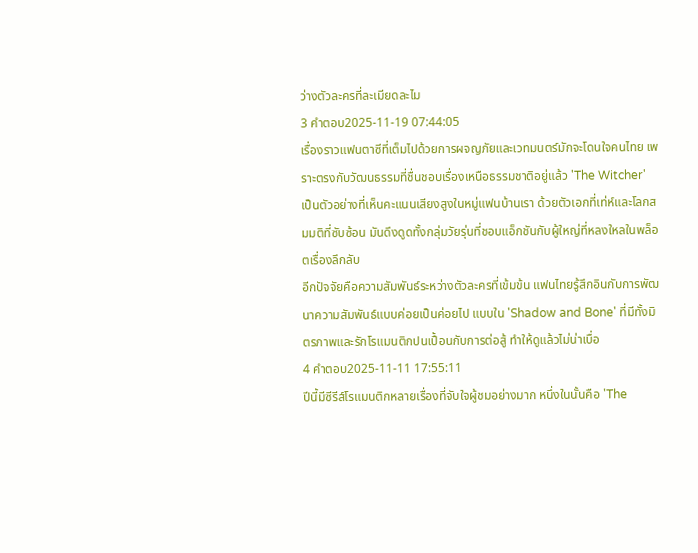ว่างตัวละครที่ละเมียดละไม
3 คำตอบ2025-11-19 07:44:05
เรื่องราวแฟนตาซีที่เต็มไปด้วยการผจญภัยและเวทมนตร์มักจะโดนใจคนไทย เพราะตรงกับวัฒนธรรมที่ชื่นชอบเรื่องเหนือธรรมชาติอยู่แล้ว 'The Witcher' เป็นตัวอย่างที่เห็นคะแนนเสียงสูงในหมู่แฟนบ้านเรา ด้วยตัวเอกที่เท่ห์และโลกสมมติที่ซับซ้อน มันดึงดูดทั้งกลุ่มวัยรุ่นที่ชอบแอ็กชันกับผู้ใหญ่ที่หลงใหลในพล็อตเรื่องลึกลับ
อีกปัจจัยคือความสัมพันธ์ระหว่างตัวละครที่เข้มข้น แฟนไทยรู้สึกอินกับการพัฒนาความสัมพันธ์แบบค่อยเป็นค่อยไป แบบใน 'Shadow and Bone' ที่มีทั้งมิตรภาพและรักโรแมนติกปนเปื้อนกับการต่อสู้ ทำให้ดูแล้วไม่น่าเบื่อ
4 คำตอบ2025-11-11 17:55:11
ปีนี้มีซีรีส์โรแมนติกหลายเรื่องที่จับใจผู้ชมอย่างมาก หนึ่งในนั้นคือ 'The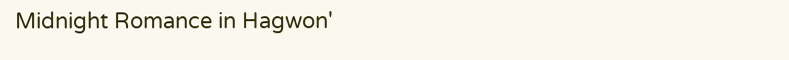Midnight Romance in Hagwon'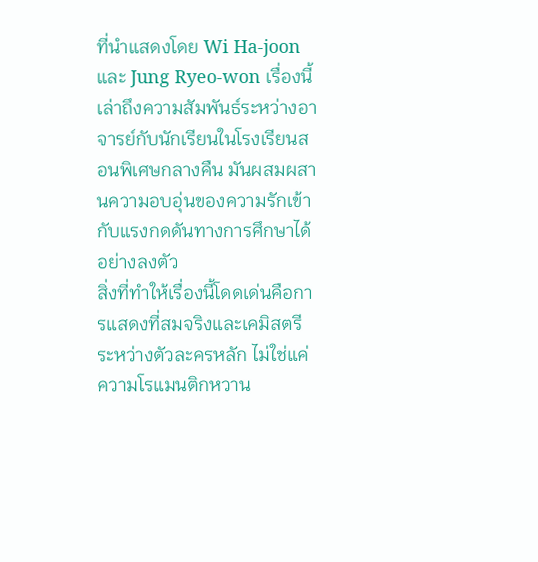ที่นำแสดงโดย Wi Ha-joon และ Jung Ryeo-won เรื่องนี้เล่าถึงความสัมพันธ์ระหว่างอาจารย์กับนักเรียนในโรงเรียนสอนพิเศษกลางคืน มันผสมผสานความอบอุ่นของความรักเข้ากับแรงกดดันทางการศึกษาได้อย่างลงตัว
สิ่งที่ทำให้เรื่องนี้โดดเด่นคือการแสดงที่สมจริงและเคมิสตรีระหว่างตัวละครหลัก ไม่ใช่แค่ความโรแมนติกหวาน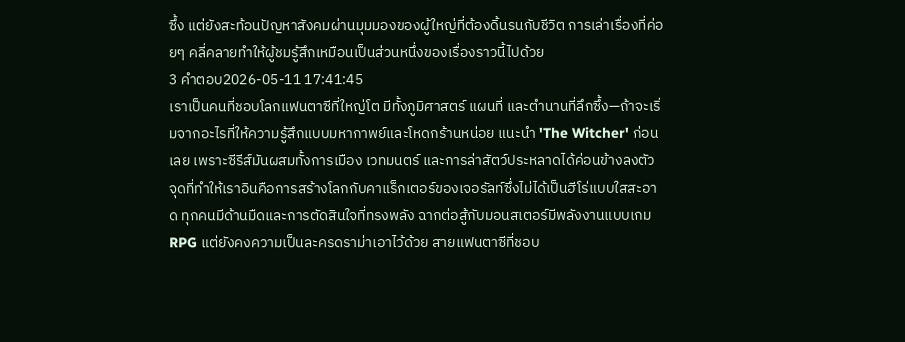ซึ้ง แต่ยังสะท้อนปัญหาสังคมผ่านมุมมองของผู้ใหญ่ที่ต้องดิ้นรนกับชีวิต การเล่าเรื่องที่ค่อยๆ คลี่คลายทำให้ผู้ชมรู้สึกเหมือนเป็นส่วนหนึ่งของเรื่องราวนี้ไปด้วย
3 คำตอบ2026-05-11 17:41:45
เราเป็นคนที่ชอบโลกแฟนตาซีที่ใหญ่โต มีทั้งภูมิศาสตร์ แผนที่ และตำนานที่ลึกซึ้ง—ถ้าจะเริ่มจากอะไรที่ให้ความรู้สึกแบบมหากาพย์และโหดกร้านหน่อย แนะนำ 'The Witcher' ก่อนเลย เพราะซีรีส์มันผสมทั้งการเมือง เวทมนตร์ และการล่าสัตว์ประหลาดได้ค่อนข้างลงตัว
จุดที่ทำให้เราอินคือการสร้างโลกกับคาแร็กเตอร์ของเจอรัลท์ซึ่งไม่ได้เป็นฮีโร่แบบใสสะอาด ทุกคนมีด้านมืดและการตัดสินใจที่ทรงพลัง ฉากต่อสู้กับมอนสเตอร์มีพลังงานแบบเกม RPG แต่ยังคงความเป็นละครดราม่าเอาไว้ด้วย สายแฟนตาซีที่ชอบ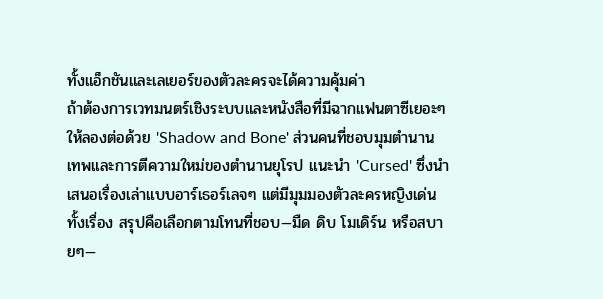ทั้งแอ็กชันและเลเยอร์ของตัวละครจะได้ความคุ้มค่า
ถ้าต้องการเวทมนตร์เชิงระบบและหนังสือที่มีฉากแฟนตาซีเยอะๆ ให้ลองต่อด้วย 'Shadow and Bone' ส่วนคนที่ชอบมุมตำนานเทพและการตีความใหม่ของตำนานยุโรป แนะนำ 'Cursed' ซึ่งนำเสนอเรื่องเล่าแบบอาร์เธอร์เลจๆ แต่มีมุมมองตัวละครหญิงเด่นทั้งเรื่อง สรุปคือเลือกตามโทนที่ชอบ—มืด ดิบ โมเดิร์น หรือสบายๆ—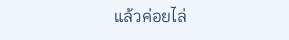แล้วค่อยไล่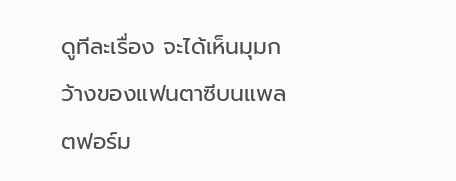ดูทีละเรื่อง จะได้เห็นมุมกว้างของแฟนตาซีบนแพลตฟอร์ม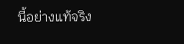นี้อย่างแท้จริง